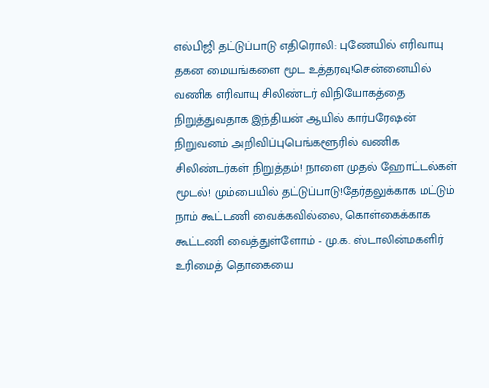எல்பிஜி தட்டுப்பாடு எதிரொலி: புணேயில் எரிவாயு தகன மையங்களை மூட உத்தரவு!சென்னையில் வணிக எரிவாயு சிலிண்டர் விநியோகத்தை நிறுத்துவதாக இந்தியன் ஆயில் கார்பரேஷன் நிறுவனம் அறிவிப்புபெங்களூரில் வணிக சிலிண்டர்கள் நிறுத்தம்! நாளை முதல் ஹோட்டல்கள் மூடல்! மும்பையில் தட்டுப்பாடு!தேர்தலுக்காக மட்டும் நாம் கூட்டணி வைக்கவில்லை, கொள்கைக்காக கூட்டணி வைத்துள்ளோம் - மு.க. ஸ்டாலின்மகளிர் உரிமைத் தொகையை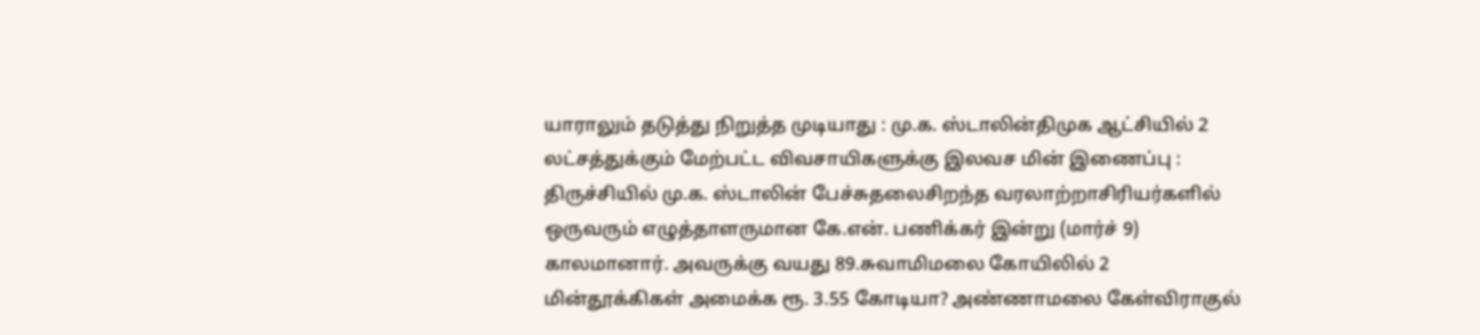யாராலும் தடுத்து நிறுத்த முடியாது : மு.க. ஸ்டாலின்திமுக ஆட்சியில் 2 லட்சத்துக்கும் மேற்பட்ட விவசாயிகளுக்கு இலவச மின் இணைப்பு : திருச்சியில் மு.க. ஸ்டாலின் பேச்சுதலைசிறந்த வரலாற்றாசிரியர்களில் ஒருவரும் எழுத்தாளருமான கே.என். பணிக்கர் இன்று (மார்ச் 9) காலமானார். அவருக்கு வயது 89.சுவாமிமலை கோயிலில் 2 மின்தூக்கிகள் அமைக்க ரூ. 3.55 கோடியா? அண்ணாமலை கேள்விராகுல்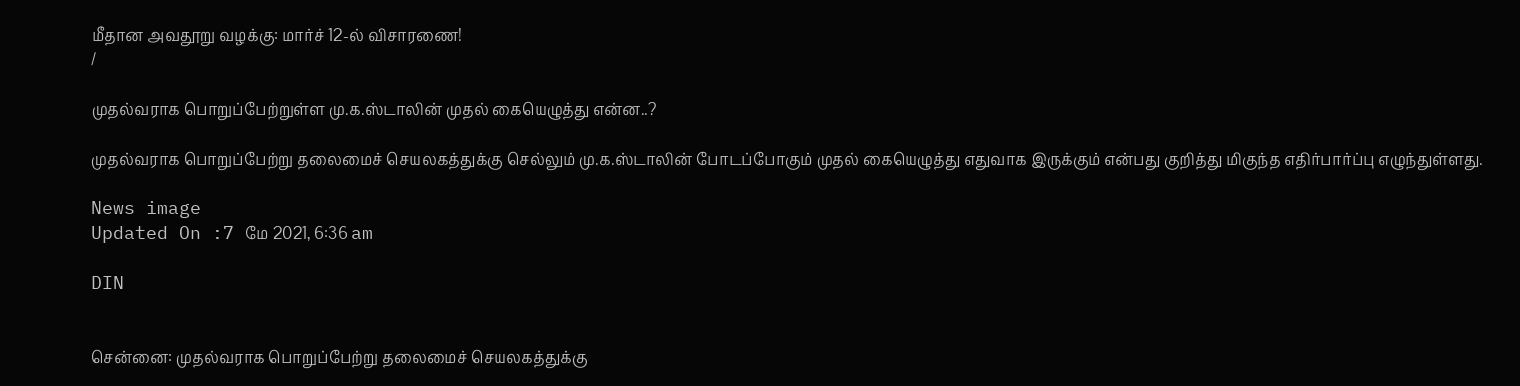மீதான அவதூறு வழக்கு: மார்ச் 12-ல் விசாரணை!
/

முதல்வராக பொறுப்பேற்றுள்ள மு.க.ஸ்டாலின் முதல் கையெழுத்து என்ன..?

முதல்வராக பொறுப்பேற்று தலைமைச் செயலகத்துக்கு செல்லும் மு.க.ஸ்டாலின் போடப்போகும் முதல் கையெழுத்து எதுவாக இருக்கும் என்பது குறித்து மிகுந்த எதிர்பார்ப்பு எழுந்துள்ளது.

News image
Updated On :7 மே 2021, 6:36 am

DIN


சென்னை: முதல்வராக பொறுப்பேற்று தலைமைச் செயலகத்துக்கு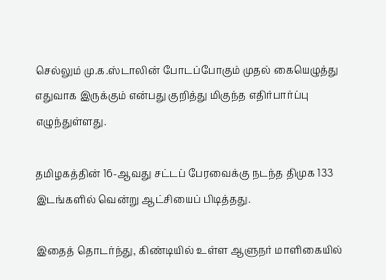செல்லும் மு.க.ஸ்டாலின் போடப்போகும் முதல் கையெழுத்து எதுவாக இருக்கும் என்பது குறித்து மிகுந்த எதிர்பார்ப்பு எழுந்துள்ளது.

தமிழகத்தின் 16-ஆவது சட்டப் பேரவைக்கு நடந்த திமுக 133 இடங்களில் வென்று ஆட்சியைப் பிடித்தது.

இதைத் தொடர்ந்து, கிண்டியில் உள்ள ஆளுநர் மாளிகையில்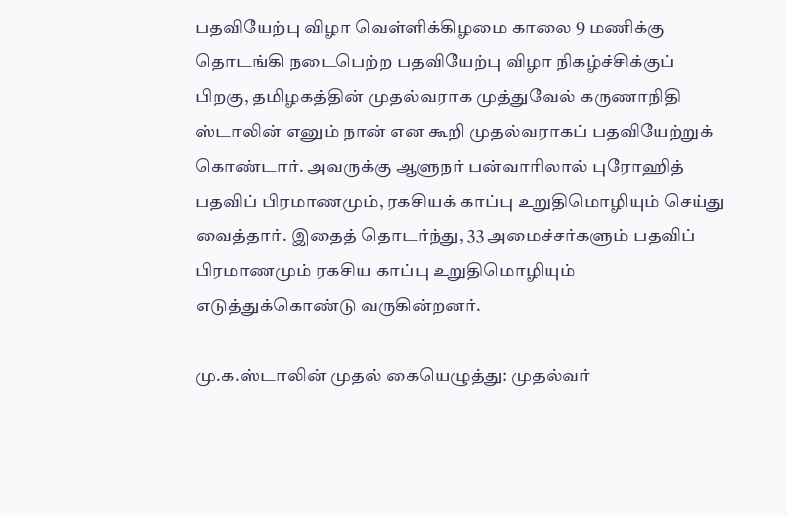பதவியேற்பு விழா வெள்ளிக்கிழமை காலை 9 மணிக்கு தொடங்கி நடைபெற்ற பதவியேற்பு விழா நிகழ்ச்சிக்குப் பிறகு, தமிழகத்தின் முதல்வராக முத்துவேல் கருணாநிதி ஸ்டாலின் எனும் நான் என கூறி முதல்வராகப் பதவியேற்றுக்  கொண்டார். அவருக்கு ஆளுநர் பன்வாரிலால் புரோஹித் பதவிப் பிரமாணமும், ரகசியக் காப்பு உறுதிமொழியும் செய்து வைத்தார். இதைத் தொடர்ந்து, 33 அமைச்சர்களும் பதவிப் பிரமாணமும் ரகசிய காப்பு உறுதிமொழியும் எடுத்துக்கொண்டு வருகின்றனர்.

மு.க.ஸ்டாலின் முதல் கையெழுத்து: முதல்வர்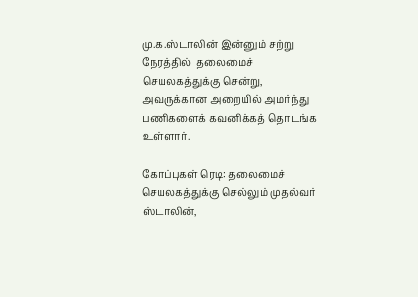மு.க.ஸ்டாலின் இன்னும் சற்று நேரத்தில்  தலைமைச் செயலகத்துக்கு சென்று, அவருக்கான அறையில் அமர்ந்து பணிகளைக் கவனிக்கத் தொடங்க உள்ளார்.

கோப்புகள் ரெடி: தலைமைச் செயலகத்துக்கு செல்லும் முதல்வர் ஸ்டாலின்,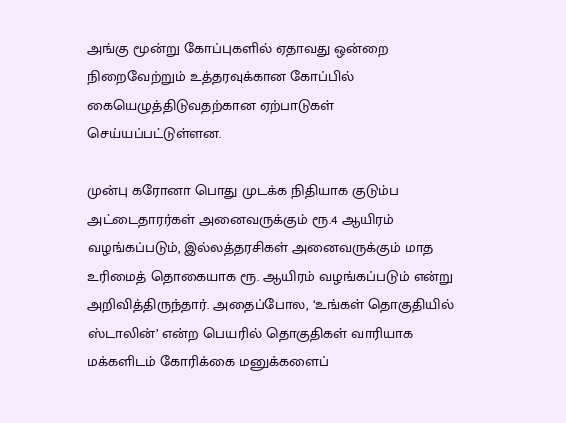அங்கு மூன்று கோப்புகளில் ஏதாவது ஒன்றை நிறைவேற்றும் உத்தரவுக்கான கோப்பில் கையெழுத்திடுவதற்கான ஏற்பாடுகள் செய்யப்பட்டுள்ளன.

முன்பு கரோனா பொது முடக்க நிதியாக குடும்ப அட்டைதாரர்கள் அனைவருக்கும் ரூ.4 ஆயிரம் வழங்கப்படும், இல்லத்தரசிகள் அனைவருக்கும் மாத உரிமைத் தொகையாக ரூ. ஆயிரம் வழங்கப்படும் என்று அறிவித்திருந்தார். அதைப்போல, ‘உங்கள் தொகுதியில் ஸ்டாலின்’ என்ற பெயரில் தொகுதிகள் வாரியாக மக்களிடம் கோரிக்கை மனுக்களைப்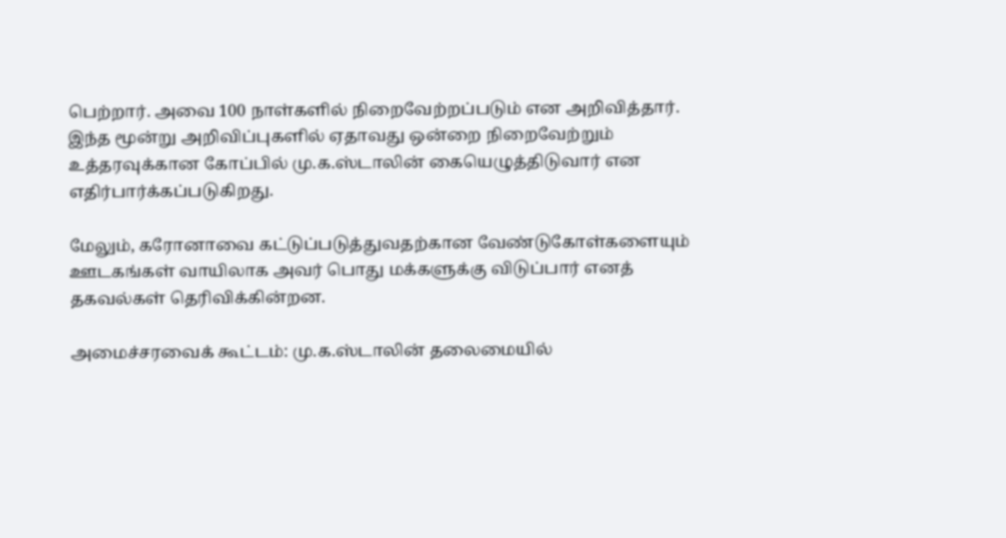பெற்றார். அவை 100 நாள்களில் நிறைவேற்றப்படும் என அறிவித்தார். இந்த மூன்று அறிவிப்புகளில் ஏதாவது ஒன்றை நிறைவேற்றும் உத்தரவுக்கான கோப்பில் மு.க.ஸ்டாலின் கையெழுத்திடுவார் என எதிர்பார்க்கப்படுகிறது.

மேலும், கரோனாவை கட்டுப்படுத்துவதற்கான வேண்டுகோள்களையும் ஊடகங்கள் வாயிலாக அவர் பொது மக்களுக்கு விடுப்பார் எனத் தகவல்கள் தெரிவிக்கின்றன.

அமைச்சரவைக் கூட்டம்: மு.க.ஸ்டாலின் தலைமையில்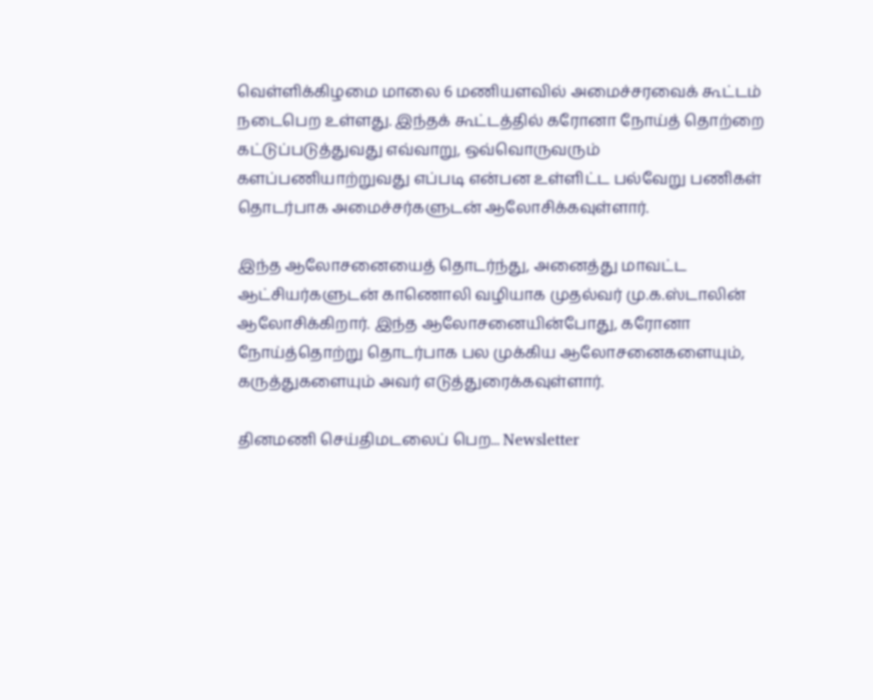வெள்ளிக்கிழமை மாலை 6 மணியளவில் அமைச்சரவைக் கூட்டம் நடைபெற உள்ளது. இந்தக் கூட்டத்தில் கரோனா நோய்த் தொற்றை கட்டுப்படுத்துவது எவ்வாறு, ஒவ்வொருவரும் களப்பணியாற்றுவது எப்படி என்பன உள்ளிட்ட பல்வேறு பணிகள் தொடர்பாக அமைச்சர்களுடன் ஆலோசிக்கவுள்ளார்.

இந்த ஆலோசனையைத் தொடர்ந்து, அனைத்து மாவட்ட ஆட்சியர்களுடன் காணொலி வழியாக முதல்வர் மு.க.ஸ்டாலின் ஆலோசிக்கிறார். இந்த ஆலோசனையின்போது, கரோனா நோய்த்தொற்று தொடர்பாக பல முக்கிய ஆலோசனைகளையும், கருத்துகளையும் அவர் எடுத்துரைக்கவுள்ளார்.

தினமணி செய்திமடலைப் பெற... Newsletter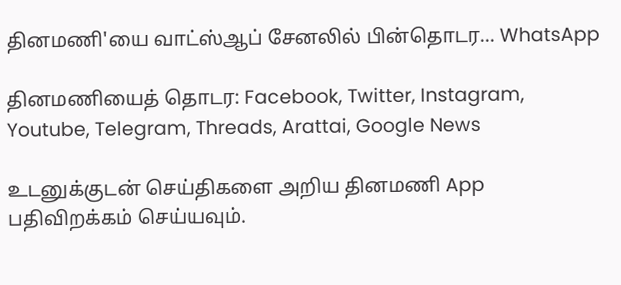தினமணி'யை வாட்ஸ்ஆப் சேனலில் பின்தொடர... WhatsApp

தினமணியைத் தொடர: Facebook, Twitter, Instagram, Youtube, Telegram, Threads, Arattai, Google News

உடனுக்குடன் செய்திகளை அறிய தினமணி App பதிவிறக்கம் செய்யவும்.